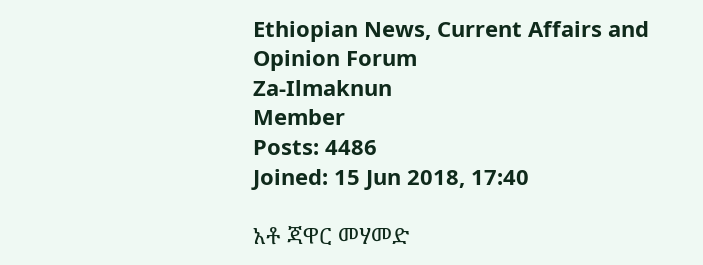Ethiopian News, Current Affairs and Opinion Forum
Za-Ilmaknun
Member
Posts: 4486
Joined: 15 Jun 2018, 17:40

አቶ ጃዋር መሃመድ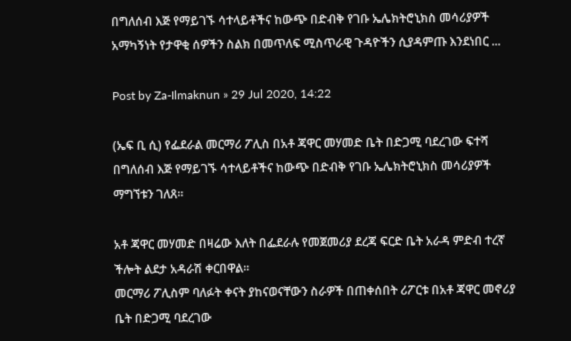በግለሰብ እጅ የማይገኙ ሳተላይቶችና ከውጭ በድብቅ የገቡ ኤሌክትሮኒክስ መሳሪያዎች አማካኝነት የታዋቂ ሰዎችን ስልክ በመጥለፍ ሚስጥራዊ ጉዳዮችን ሲያዳምጡ እንደነበር ...

Post by Za-Ilmaknun » 29 Jul 2020, 14:22

(ኤፍ ቢ ሲ) የፌደራል መርማሪ ፖሊስ በአቶ ጃዋር መሃመድ ቤት በድጋሚ ባደረገው ፍተሻ በግለሰብ እጅ የማይገኙ ሳተላይቶችና ከውጭ በድብቅ የገቡ ኤሌክትሮኒክስ መሳሪያዎች ማግኘቱን ገለጸ።

አቶ ጃዋር መሃመድ በዛሬው እለት በፌደራሉ የመጀመሪያ ደረጃ ፍርድ ቤት አራዳ ምድብ ተረኛ ችሎት ልደታ አዳራሽ ቀርበዋል፡፡
መርማሪ ፖሊስም ባለፉት ቀናት ያከናወናቸውን ስራዎች በጠቀሰበት ሪፖርቱ በአቶ ጃዋር መኖሪያ ቤት በድጋሚ ባደረገው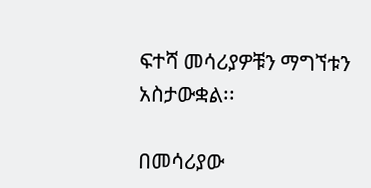ፍተሻ መሳሪያዎቹን ማግኘቱን አስታውቋል፡፡

በመሳሪያው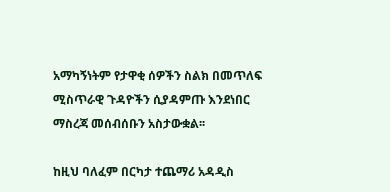አማካኝነትም የታዋቂ ሰዎችን ስልክ በመጥለፍ ሚስጥራዊ ጉዳዮችን ሲያዳምጡ እንደነበር ማስረጃ መሰብሰቡን አስታውቋል፡፡

ከዚህ ባለፈም በርካታ ተጨማሪ አዳዲስ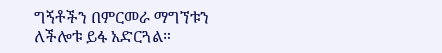ግኝቶችን በምርመራ ማግኘቱን ለችሎቱ ይፋ አድርጓል።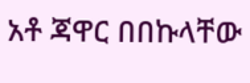አቶ ጃዋር በበኩላቸው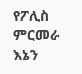የፖሊስ ምርመራ እኔን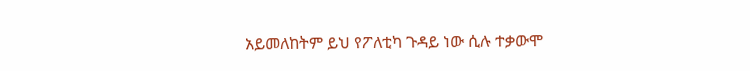አይመለከትም ይህ የፖለቲካ ጉዳይ ነው ሲሉ ተቃውሞ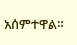አሰምተዋል።